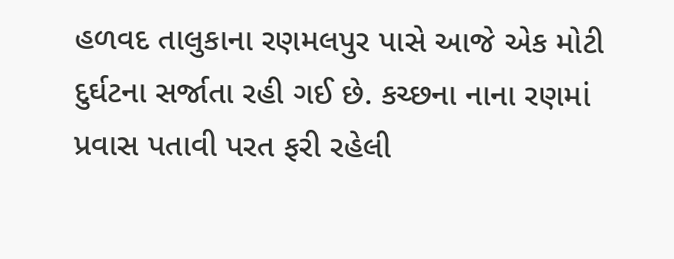હળવદ તાલુકાના રણમલપુર પાસે આજે એક મોટી દુર્ઘટના સર્જાતા રહી ગઈ છે. કચ્છના નાના રણમાં પ્રવાસ પતાવી પરત ફરી રહેલી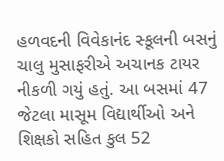હળવદની વિવેકાનંદ સ્કૂલની બસનું ચાલુ મુસાફરીએ અચાનક ટાયર નીકળી ગયું હતું. આ બસમાં 47 જેટલા માસૂમ વિદ્યાર્થીઓ અને શિક્ષકો સહિત કુલ 52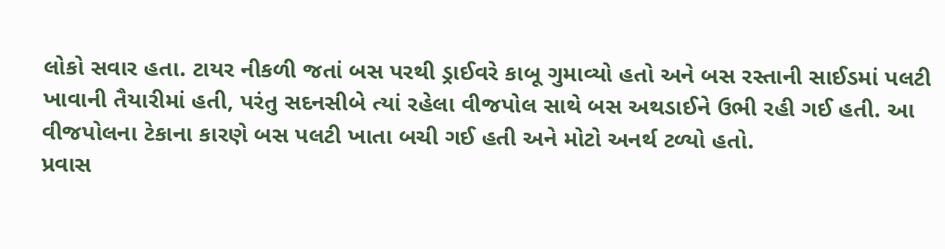લોકો સવાર હતા. ટાયર નીકળી જતાં બસ પરથી ડ્રાઈવરે કાબૂ ગુમાવ્યો હતો અને બસ રસ્તાની સાઈડમાં પલટી ખાવાની તૈયારીમાં હતી, પરંતુ સદનસીબે ત્યાં રહેલા વીજપોલ સાથે બસ અથડાઈને ઉભી રહી ગઈ હતી. આ વીજપોલના ટેકાના કારણે બસ પલટી ખાતા બચી ગઈ હતી અને મોટો અનર્થ ટળ્યો હતો.
પ્રવાસ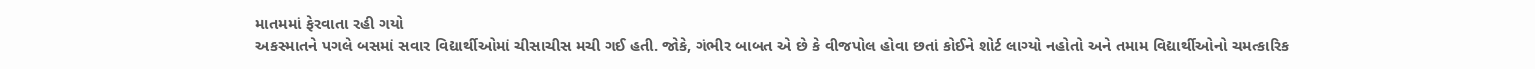માતમમાં ફેરવાતા રહી ગયો
અકસ્માતને પગલે બસમાં સવાર વિદ્યાર્થીઓમાં ચીસાચીસ મચી ગઈ હતી. જોકે, ગંભીર બાબત એ છે કે વીજપોલ હોવા છતાં કોઈને શોર્ટ લાગ્યો નહોતો અને તમામ વિદ્યાર્થીઓનો ચમત્કારિક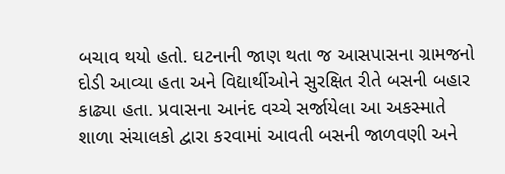બચાવ થયો હતો. ઘટનાની જાણ થતા જ આસપાસના ગ્રામજનો દોડી આવ્યા હતા અને વિદ્યાર્થીઓને સુરક્ષિત રીતે બસની બહાર કાઢ્યા હતા. પ્રવાસના આનંદ વચ્ચે સર્જાયેલા આ અકસ્માતે શાળા સંચાલકો દ્વારા કરવામાં આવતી બસની જાળવણી અને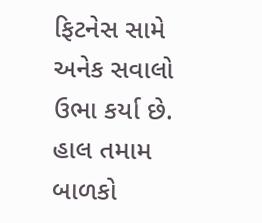ફિટનેસ સામે અનેક સવાલો ઉભા કર્યા છે. હાલ તમામ બાળકો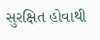સુરક્ષિત હોવાથી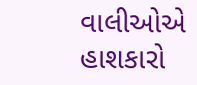વાલીઓએ હાશકારો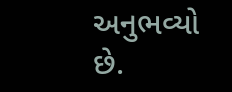અનુભવ્યો છે.